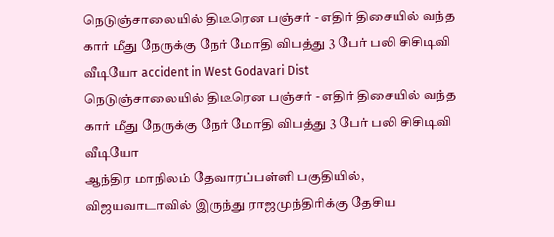நெடுஞ்சாலையில் திடீரென பஞ்சர் - எதிர் திசையில் வந்த கார் மீது நேருக்கு நேர் மோதி விபத்து 3 பேர் பலி சிசிடிவி வீடியோ accident in West Godavari Dist
நெடுஞ்சாலையில் திடீரென பஞ்சர் - எதிர் திசையில் வந்த கார் மீது நேருக்கு நேர் மோதி விபத்து 3 பேர் பலி சிசிடிவி வீடியோ
ஆந்திர மாநிலம் தேவாரப்பள்ளி பகுதியில், விஜயவாடாவில் இருந்து ராஜமுந்திரிக்கு தேசிய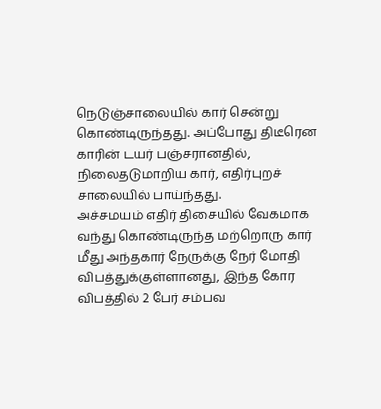நெடுஞ்சாலையில் கார் சென்று கொண்டிருந்தது. அப்போது திடீரென காரின் டயர் பஞ்சரானதில், நிலைதடுமாறிய கார், எதிர்புறச் சாலையில் பாய்ந்தது.
அச்சமயம் எதிர் திசையில் வேகமாக வந்து கொண்டிருந்த மற்றொரு கார் மீது அந்தகார் நேருக்கு நேர் மோதி விபத்துக்குள்ளானது, இந்த கோர விபத்தில் 2 பேர் சம்பவ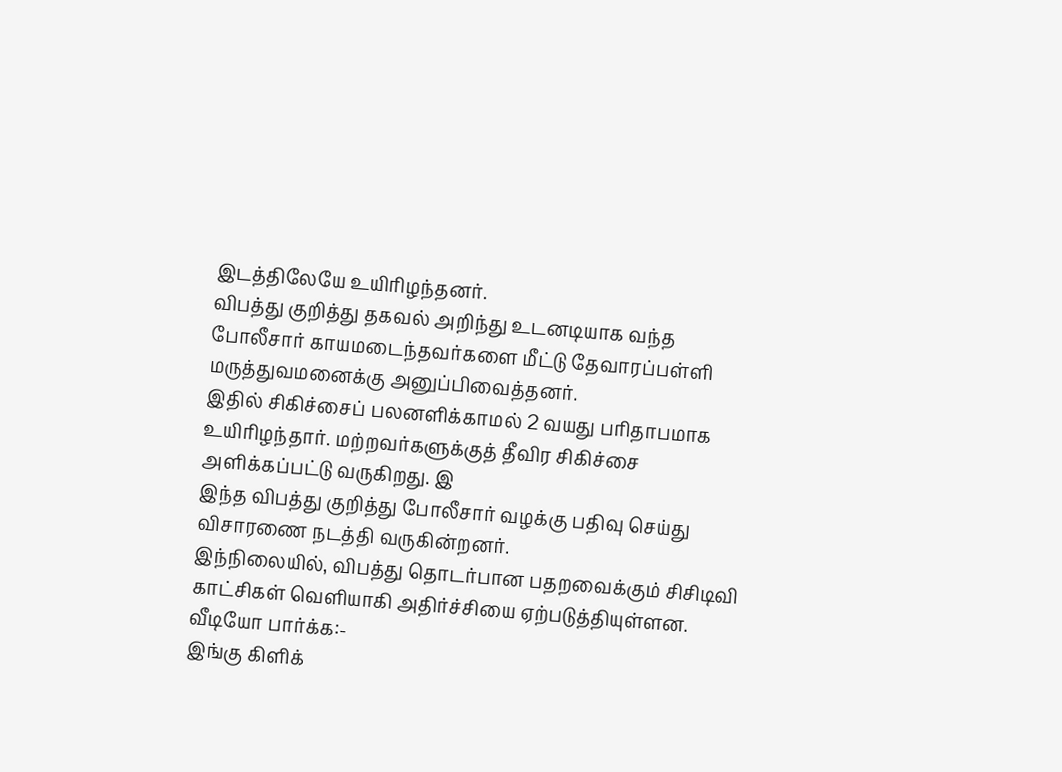இடத்திலேயே உயிரிழந்தனர்.
விபத்து குறித்து தகவல் அறிந்து உடனடியாக வந்த போலீசார் காயமடைந்தவர்களை மீட்டு தேவாரப்பள்ளி மருத்துவமனைக்கு அனுப்பிவைத்தனர்.
இதில் சிகிச்சைப் பலனளிக்காமல் 2 வயது பரிதாபமாக உயிரிழந்தார். மற்றவர்களுக்குத் தீவிர சிகிச்சை அளிக்கப்பட்டு வருகிறது. இ
இந்த விபத்து குறித்து போலீசார் வழக்கு பதிவு செய்து விசாரணை நடத்தி வருகின்றனர்.
இந்நிலையில், விபத்து தொடர்பான பதறவைக்கும் சிசிடிவி காட்சிகள் வெளியாகி அதிர்ச்சியை ஏற்படுத்தியுள்ளன.
வீடியோ பார்க்க:-
இங்கு கிளிக்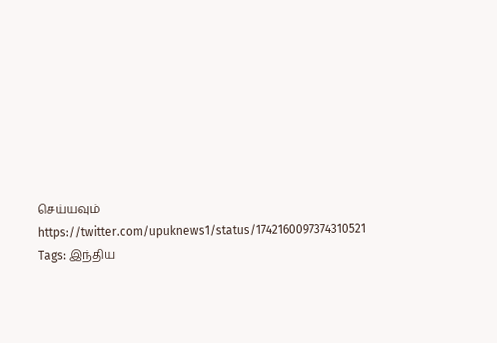செய்யவும்
https://twitter.com/upuknews1/status/1742160097374310521
Tags: இந்திய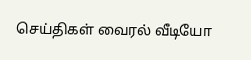செய்திகள் வைரல் வீடியோ